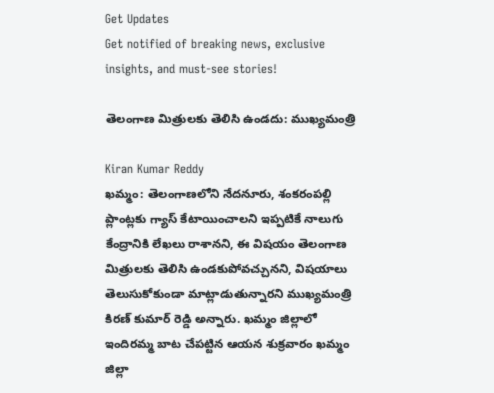Get Updates
Get notified of breaking news, exclusive insights, and must-see stories!

తెలంగాణ మిత్రులకు తెలిసి ఉండదు: ముఖ్యమంత్రి

Kiran Kumar Reddy
ఖమ్మం: తెలంగాణలోని నేదనూరు, శంకరంపల్లి ప్లాంట్లకు గ్యాస్ కేటాయించాలని ఇప్పటికే నాలుగు కేంద్రానికి లేఖలు రాశానని, ఈ విషయం తెలంగాణ మిత్రులకు తెలిసి ఉండకుపోవచ్చునని, విషయాలు తెలుసుకోకుండా మాట్లాడుతున్నారని ముఖ్యమంత్రి కిరణ్ కుమార్ రెడ్డి అన్నారు. ఖమ్మం జిల్లాలో ఇందిరమ్మ బాట చేపట్టిన ఆయన శుక్రవారం ఖమ్మం జిల్లా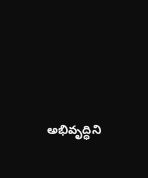అభివృద్ధిని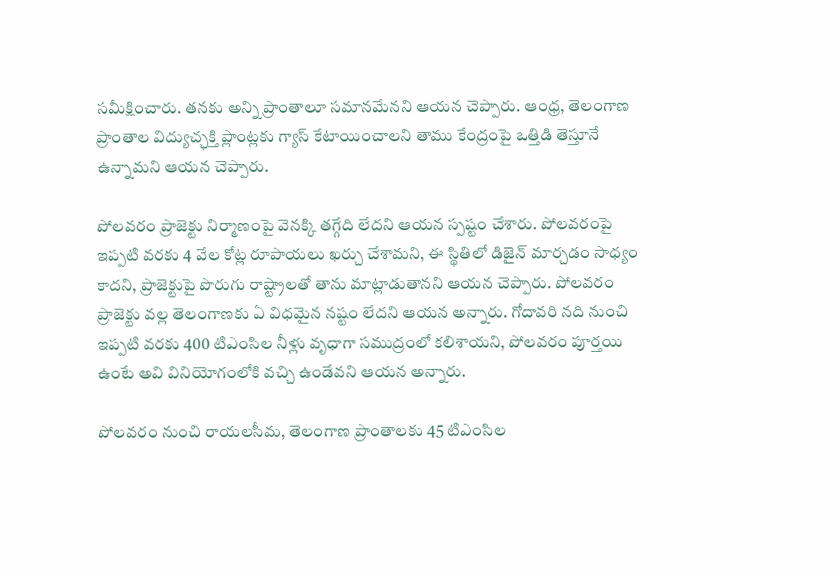సమీక్షించారు. తనకు అన్ని ప్రాంతాలూ సమానమేనని ఆయన చెప్పారు. ఆంధ్ర, తెలంగాణ ప్రాంతాల విద్యుచ్ఛక్తి ప్లాంట్లకు గ్యాస్ కేటాయించాలని తాము కేంద్రంపై ఒత్తిడి తెస్తూనే ఉన్నామని ఆయన చెప్పారు.

పోలవరం ప్రాజెక్టు నిర్మాణంపై వెనక్కి తగ్గేది లేదని ఆయన స్పష్టం చేశారు. పోలవరంపై ఇప్పటి వరకు 4 వేల కోట్ల రూపాయలు ఖర్చు చేశామని, ఈ స్థితిలో డిజైన్ మార్చడం సాధ్యం కాదని, ప్రాజెక్టుపై పొరుగు రాష్ట్రాలతో తాను మాట్లాడుతానని ఆయన చెప్పారు. పోలవరం ప్రాజెక్టు వల్ల తెలంగాణకు ఏ విధమైన నష్టం లేదని ఆయన అన్నారు. గోదావరి నది నుంచి ఇప్పటి వరకు 400 టిఎంసిల నీళ్లు వృధాగా సముద్రంలో కలిశాయని, పోలవరం పూర్తయి ఉంటే అవి వినియోగంలోకి వచ్చి ఉండేవని ఆయన అన్నారు.

పోలవరం నుంచి రాయలసీమ, తెలంగాణ ప్రాంతాలకు 45 టిఎంసిల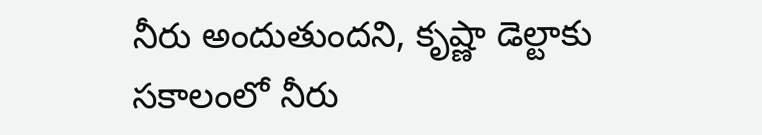నీరు అందుతుందని, కృష్ణా డెల్టాకు సకాలంలో నీరు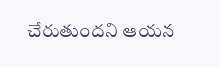చేరుతుందని ఆయన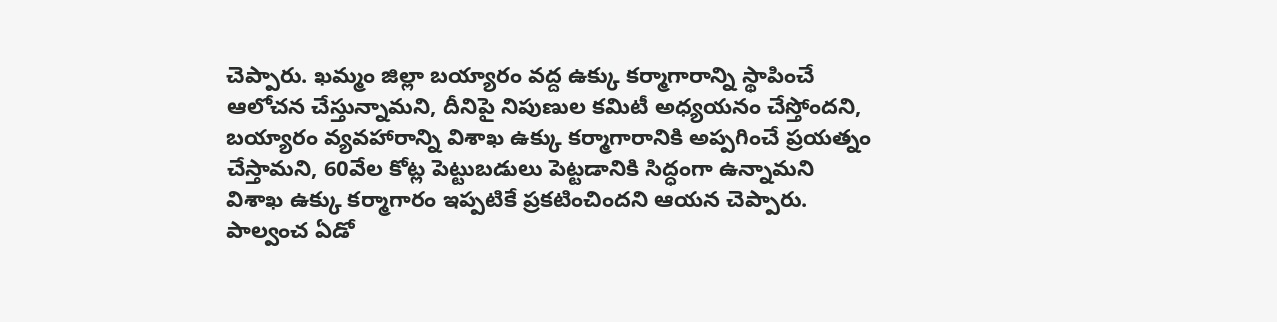చెప్పారు. ఖమ్మం జిల్లా బయ్యారం వద్ద ఉక్కు కర్మాగారాన్ని స్థాపించే ఆలోచన చేస్తున్నామని, దీనిపై నిపుణుల కమిటీ అధ్యయనం చేస్తోందని, బయ్యారం వ్యవహారాన్ని విశాఖ ఉక్కు కర్మాగారానికి అప్పగించే ప్రయత్నం చేస్తామని, 60వేల కోట్ల పెట్టుబడులు పెట్టడానికి సిద్ధంగా ఉన్నామని విశాఖ ఉక్కు కర్మాగారం ఇప్పటికే ప్రకటించిందని ఆయన చెప్పారు. పాల్వంచ ఏడో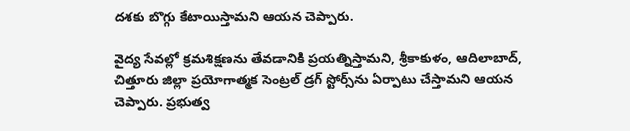దశకు బొగ్గు కేటాయిస్తామని ఆయన చెప్పారు.

వైద్య సేవల్లో క్రమశిక్షణను తేవడానికి ప్రయత్నిస్తామని, శ్రీకాకుళం, ఆదిలాబాద్, చిత్తూరు జిల్లా ప్రయోగాత్మక సెంట్రల్ డ్రగ్ స్టోర్స్‌ను ఏర్పాటు చేస్తామని ఆయన చెప్పారు. ప్రభుత్వ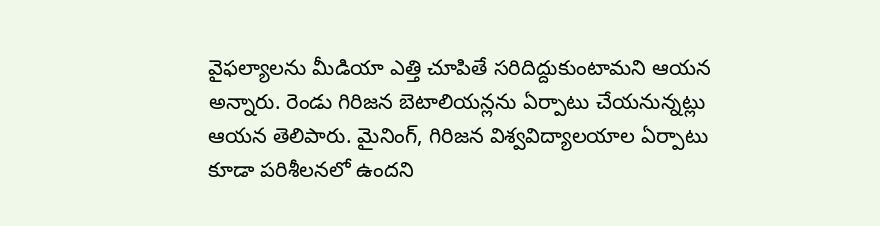వైఫల్యాలను మీడియా ఎత్తి చూపితే సరిదిద్దుకుంటామని ఆయన అన్నారు. రెండు గిరిజన బెటాలియన్లను ఏర్పాటు చేయనున్నట్లు ఆయన తెలిపారు. మైనింగ్, గిరిజన విశ్వవిద్యాలయాల ఏర్పాటు కూడా పరిశీలనలో ఉందని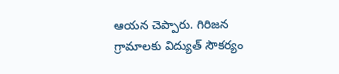ఆయన చెప్పారు. గిరిజన గ్రామాలకు విద్యుత్ సౌకర్యం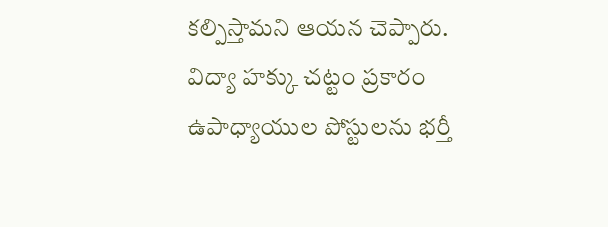కల్పిస్తామని ఆయన చెప్పారు. విద్యా హక్కు చట్టం ప్రకారం ఉపాధ్యాయుల పోస్టులను భర్తీ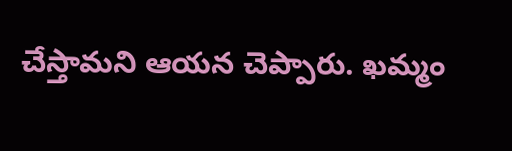చేస్తామని ఆయన చెప్పారు. ఖమ్మం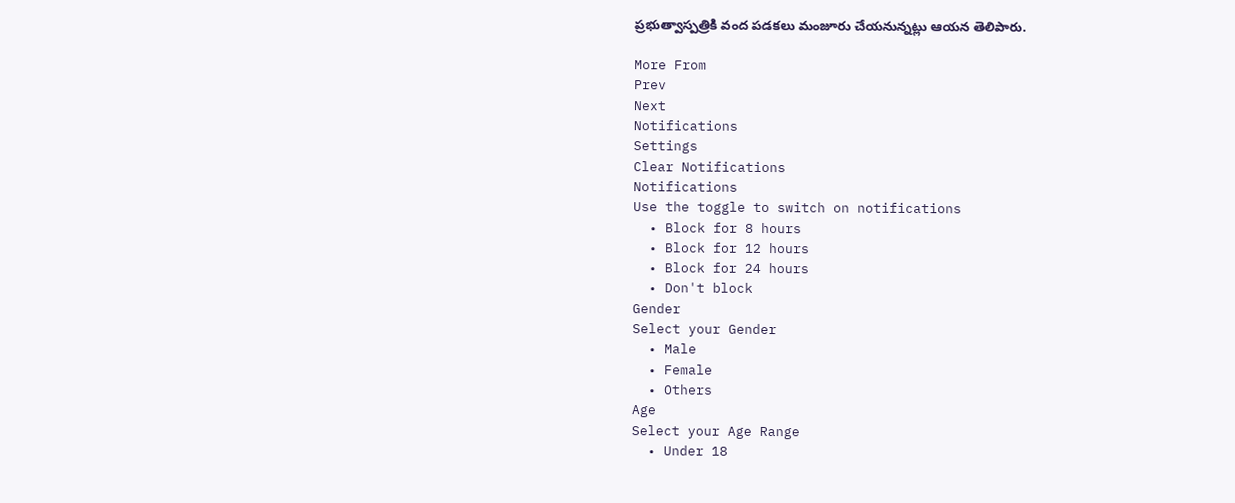ప్రభుత్వాస్పత్రికి వంద పడకలు మంజూరు చేయనున్నట్లు ఆయన తెలిపారు.

More From
Prev
Next
Notifications
Settings
Clear Notifications
Notifications
Use the toggle to switch on notifications
  • Block for 8 hours
  • Block for 12 hours
  • Block for 24 hours
  • Don't block
Gender
Select your Gender
  • Male
  • Female
  • Others
Age
Select your Age Range
  • Under 18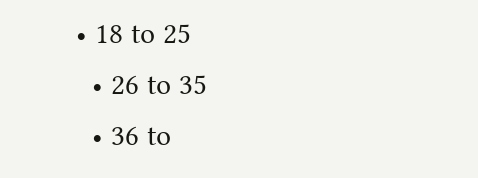• 18 to 25
  • 26 to 35
  • 36 to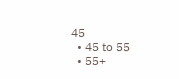45
  • 45 to 55
  • 55+